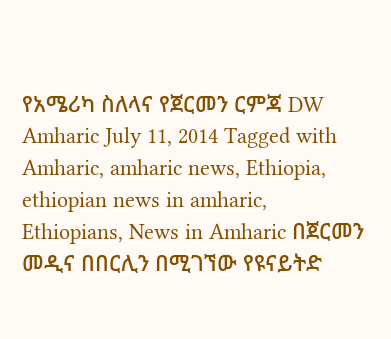የአሜሪካ ስለላና የጀርመን ርምጃ DW Amharic July 11, 2014 Tagged with Amharic, amharic news, Ethiopia, ethiopian news in amharic, Ethiopians, News in Amharic በጀርመን መዲና በበርሊን በሚገኘው የዩናይትድ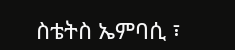ስቴትስ ኤምባሲ ፣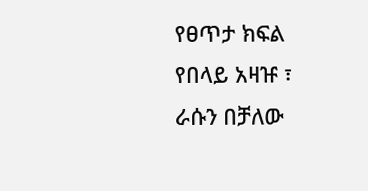የፀጥታ ክፍል የበላይ አዛዡ ፣ ራሱን በቻለው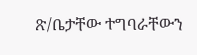ጽ/ቤታቸው ተግባራቸውን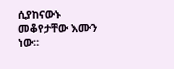ሲያከናውኑ መቆየታቸው እሙን ነው።